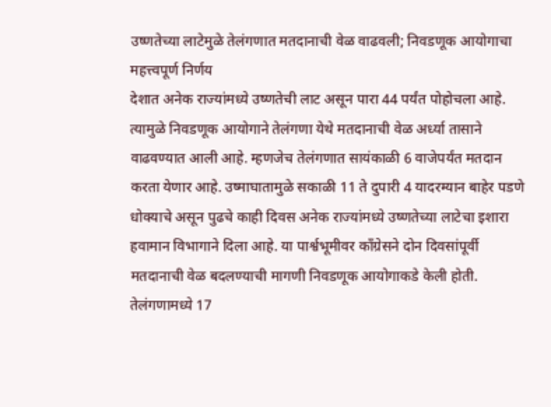उष्णतेच्या लाटेमुळे तेलंगणात मतदानाची वेळ वाढवली; निवडणूक आयोगाचा महत्त्वपूर्ण निर्णय
देशात अनेक राज्यांमध्ये उष्णतेची लाट असून पारा 44 पर्यंत पोहोचला आहे. त्यामुळे निवडणूक आयोगाने तेलंगणा येथे मतदानाची वेळ अर्ध्या तासाने वाढवण्यात आली आहे. म्हणजेच तेलंगणात सायंकाळी 6 वाजेपर्यंत मतदान करता येणार आहे. उष्माघातामुळे सकाळी 11 ते दुपारी 4 यादरम्यान बाहेर पडणे धोक्याचे असून पुढचे काही दिवस अनेक राज्यांमध्ये उष्णतेच्या लाटेचा इशारा हवामान विभागाने दिला आहे. या पार्श्वभूमीवर काँग्रेसने दोन दिवसांपूर्वी मतदानाची वेळ बदलण्याची मागणी निवडणूक आयोगाकडे केली होती.
तेलंगणामध्ये 17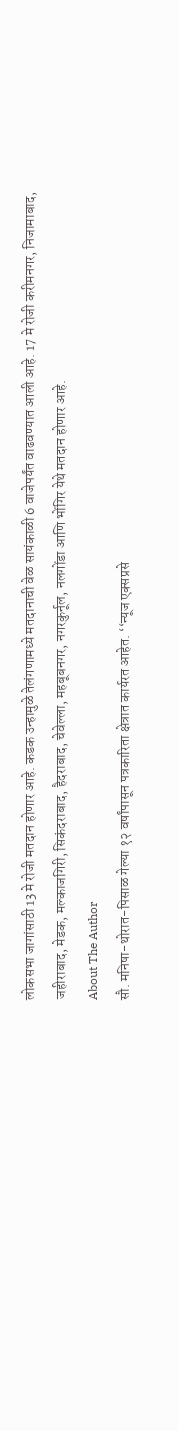लोकसभा जागांसाठी 13 मे रोजी मतदान होणार आहे. कडक उन्हामुळे तेलंगणामध्ये मतदानाची वेळ सायंकाळी 6 वाजेपर्यंत वाढवण्यात आली आहे. 17 मे रोजी करीमनगर, निजामाबाद, जहीराबाद, मेडक, मल्काजगिरी, सिकंदराबाद, हैदराबाद, चेवेल्ला, महबूबनगर, नगरकुर्नूल, नलगोंडा आणि भोंगिर येथे मतदान होणार आहे.
About The Author
सौ. मनिषा-थोरात-पिसाळ गेल्या १२ वर्षांपासून पत्रकारिता क्षेत्रात कार्यरत आहेत. ‘‘न्यूज एक्सप्रसे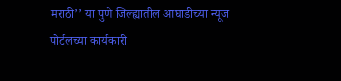मराठी’’ या पुणे जिल्ह्यातील आघाडीच्या न्यूज पोर्टलच्या कार्यकारी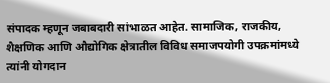संपादक म्हणून जबाबदारी सांभाळत आहेत. सामाजिक, राजकीय, शैक्षणिक आणि औद्योगिक क्षेत्रातील विविध समाजपयोगी उपक्रमांमध्ये त्यांनी योगदान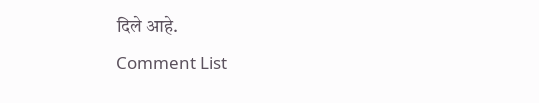दिले आहे.
Comment List